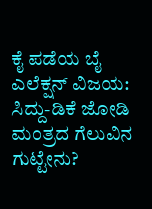ಕೈ ಪಡೆಯ ಬೈ ಎಲೆಕ್ಷನ್ ವಿಜಯ: ಸಿದ್ದು-ಡಿಕೆ ಜೋಡಿ ಮಂತ್ರದ ಗೆಲುವಿನ ಗುಟ್ಟೇನು?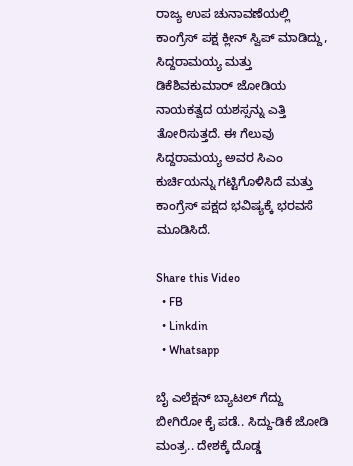ರಾಜ್ಯ ಉಪ ಚುನಾವಣೆಯಲ್ಲಿ ಕಾಂಗ್ರೆಸ್ ಪಕ್ಷ ಕ್ಲೀನ್ ಸ್ವಿಪ್ ಮಾಡಿದ್ದು, ಸಿದ್ದರಾಮಯ್ಯ ಮತ್ತು ಡಿಕೆಶಿವಕುಮಾರ್ ಜೋಡಿಯ ನಾಯಕತ್ವದ ಯಶಸ್ಸನ್ನು ಎತ್ತಿ ತೋರಿಸುತ್ತದೆ. ಈ ಗೆಲುವು ಸಿದ್ದರಾಮಯ್ಯ ಅವರ ಸಿಎಂ ಕುರ್ಚಿಯನ್ನು ಗಟ್ಟಿಗೊಳಿಸಿದೆ ಮತ್ತು ಕಾಂಗ್ರೆಸ್ ಪಕ್ಷದ ಭವಿಷ್ಯಕ್ಕೆ ಭರವಸೆ ಮೂಡಿಸಿದೆ.

Share this Video
  • FB
  • Linkdin
  • Whatsapp

ಬೈ ಎಲೆಕ್ಷನ್ ಬ್ಯಾಟಲ್ ಗೆದ್ದು ಬೀಗಿರೋ ಕೈ ಪಡೆ.. ಸಿದ್ದು-ಡಿಕೆ ಜೋಡಿ ಮಂತ್ರ.. ದೇಶಕ್ಕೆ ದೊಡ್ಡ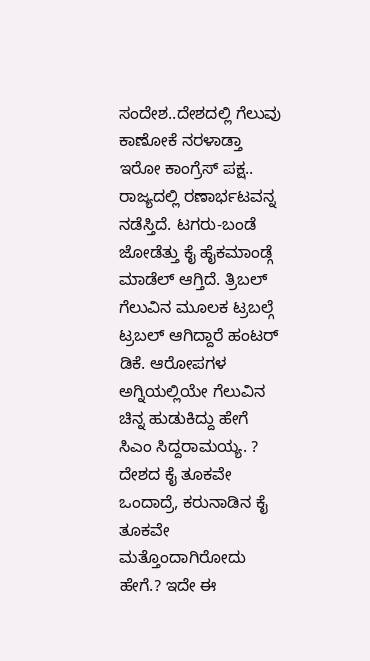ಸಂದೇಶ..ದೇಶದಲ್ಲಿ ಗೆಲುವು ಕಾಣೋಕೆ ನರಳಾಡ್ತಾ ಇರೋ ಕಾಂಗ್ರೆಸ್ ಪಕ್ಷ.. ರಾಜ್ಯದಲ್ಲಿ ರಣಾರ್ಭಟವನ್ನ ನಡೆಸ್ತಿದೆ. ಟಗರು-ಬಂಡೆ ಜೋಡೆತ್ತು ಕೈ ಹೈಕಮಾಂಡ್ಗೆ ಮಾಡೆಲ್ ಆಗ್ತಿದೆ. ತ್ರಿಬಲ್ ಗೆಲುವಿನ ಮೂಲಕ ಟ್ರಬಲ್ಗೆ ಟ್ರಬಲ್ ಆಗಿದ್ದಾರೆ ಹಂಟರ್ ಡಿಕೆ. ಆರೋಪಗಳ ಅಗ್ನಿಯಲ್ಲಿಯೇ ಗೆಲುವಿನ ಚಿನ್ನ ಹುಡುಕಿದ್ದು ಹೇಗೆ ಸಿಎಂ ಸಿದ್ದರಾಮಯ್ಯ. ? ದೇಶದ ಕೈ ತೂಕವೇ ಒಂದಾದ್ರೆ, ಕರುನಾಡಿನ ಕೈ ತೂಕವೇ ಮತ್ತೊಂದಾಗಿರೋದು ಹೇಗೆ.? ಇದೇ ಈ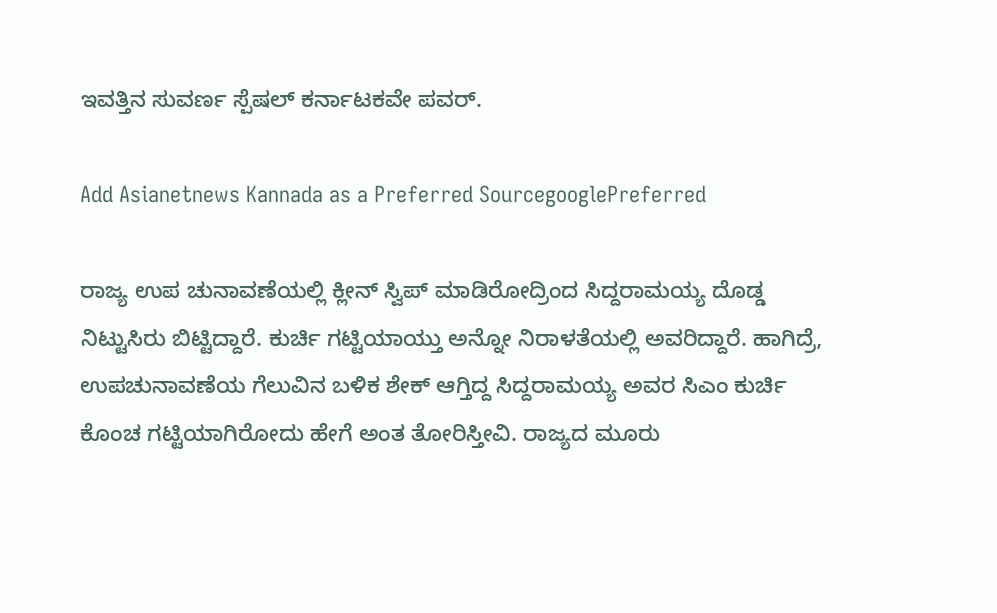ಇವತ್ತಿನ ಸುವರ್ಣ ಸ್ಪೆಷಲ್ ಕರ್ನಾಟಕವೇ ಪವರ್.

Add Asianetnews Kannada as a Preferred SourcegooglePreferred

ರಾಜ್ಯ ಉಪ ಚುನಾವಣೆಯಲ್ಲಿ ಕ್ಲೀನ್ ಸ್ವಿಪ್ ಮಾಡಿರೋದ್ರಿಂದ ಸಿದ್ದರಾಮಯ್ಯ ದೊಡ್ಡ ನಿಟ್ಟುಸಿರು ಬಿಟ್ಟಿದ್ದಾರೆ. ಕುರ್ಚಿ ಗಟ್ಟಿಯಾಯ್ತು ಅನ್ನೋ ನಿರಾಳತೆಯಲ್ಲಿ ಅವರಿದ್ದಾರೆ. ಹಾಗಿದ್ರೆ, ಉಪಚುನಾವಣೆಯ ಗೆಲುವಿನ ಬಳಿಕ ಶೇಕ್ ಆಗ್ತಿದ್ದ ಸಿದ್ದರಾಮಯ್ಯ ಅವರ ಸಿಎಂ ಕುರ್ಚಿ ಕೊಂಚ ಗಟ್ಟಿಯಾಗಿರೋದು ಹೇಗೆ ಅಂತ ತೋರಿಸ್ತೀವಿ. ರಾಜ್ಯದ ಮೂರು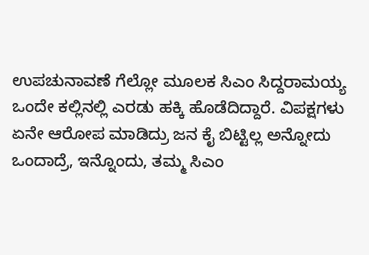ಉಪಚುನಾವಣೆ ಗೆಲ್ಲೋ ಮೂಲಕ ಸಿಎಂ ಸಿದ್ದರಾಮಯ್ಯ ಒಂದೇ ಕಲ್ಲಿನಲ್ಲಿ ಎರಡು ಹಕ್ಕಿ ಹೊಡೆದಿದ್ದಾರೆ. ವಿಪಕ್ಷಗಳು ಏನೇ ಆರೋಪ ಮಾಡಿದ್ರು ಜನ ಕೈ ಬಿಟ್ಟಿಲ್ಲ ಅನ್ನೋದು ಒಂದಾದ್ರೆ, ಇನ್ನೊಂದು, ತಮ್ಮ ಸಿಎಂ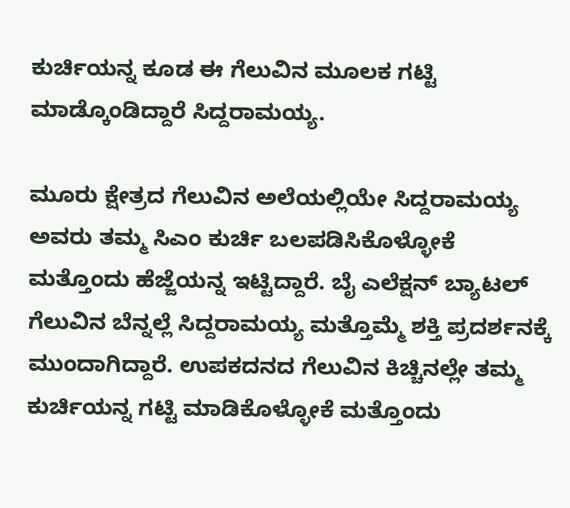ಕುರ್ಚಿಯನ್ನ ಕೂಡ ಈ ಗೆಲುವಿನ ಮೂಲಕ ಗಟ್ಟಿ ಮಾಡ್ಕೊಂಡಿದ್ದಾರೆ ಸಿದ್ದರಾಮಯ್ಯ.

ಮೂರು ಕ್ಷೇತ್ರದ ಗೆಲುವಿನ ಅಲೆಯಲ್ಲಿಯೇ ಸಿದ್ದರಾಮಯ್ಯ ಅವರು ತಮ್ಮ ಸಿಎಂ ಕುರ್ಚಿ ಬಲಪಡಿಸಿಕೊಳ್ಳೋಕೆ ಮತ್ತೊಂದು ಹೆಜ್ಜೆಯನ್ನ ಇಟ್ಟಿದ್ದಾರೆ. ಬೈ ಎಲೆಕ್ಷನ್ ಬ್ಯಾಟಲ್ ಗೆಲುವಿನ ಬೆನ್ನಲ್ಲೆ ಸಿದ್ದರಾಮಯ್ಯ ಮತ್ತೊಮ್ಮೆ ಶಕ್ತಿ ಪ್ರದರ್ಶನಕ್ಕೆ ಮುಂದಾಗಿದ್ದಾರೆ. ಉಪಕದನದ ಗೆಲುವಿನ ಕಿಚ್ಚಿನಲ್ಲೇ ತಮ್ಮ ಕುರ್ಚಿಯನ್ನ ಗಟ್ಟಿ ಮಾಡಿಕೊಳ್ಳೋಕೆ ಮತ್ತೊಂದು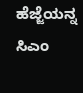ಹೆಜ್ಜೆಯನ್ನ ಸಿಎಂ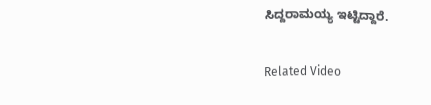ಸಿದ್ದರಾಮಯ್ಯ ಇಟ್ಟಿದ್ದಾರೆ.

Related Video